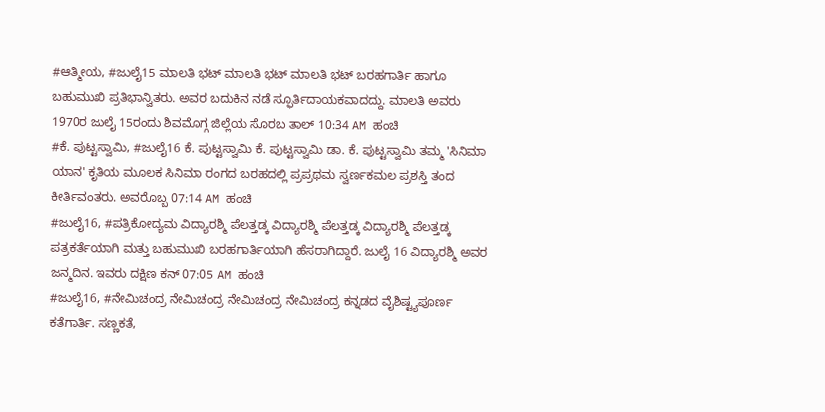#ಆತ್ಮೀಯ, #ಜುಲೈ15 ಮಾಲತಿ ಭಟ್ ಮಾಲತಿ ಭಟ್ ಮಾಲತಿ ಭಟ್ ಬರಹಗಾರ್ತಿ ಹಾಗೂ ಬಹುಮುಖಿ ಪ್ರತಿಭಾನ್ವಿತರು. ಅವರ ಬದುಕಿನ ನಡೆ ಸ್ಫೂರ್ತಿದಾಯಕವಾದದ್ದು. ಮಾಲತಿ ಅವರು 1970ರ ಜುಲೈ 15ರಂದು ಶಿವಮೊಗ್ಗ ಜಿಲ್ಲೆಯ ಸೊರಬ ತಾಲ್ 10:34 AM ಹಂಚಿ
#ಕೆ. ಪುಟ್ಟಸ್ವಾಮಿ, #ಜುಲೈ16 ಕೆ. ಪುಟ್ಟಸ್ವಾಮಿ ಕೆ. ಪುಟ್ಟಸ್ವಾಮಿ ಡಾ. ಕೆ. ಪುಟ್ಟಸ್ವಾಮಿ ತಮ್ಮ 'ಸಿನಿಮಾ ಯಾನ' ಕೃತಿಯ ಮೂಲಕ ಸಿನಿಮಾ ರಂಗದ ಬರಹದಲ್ಲಿ ಪ್ರಪ್ರಥಮ ಸ್ವರ್ಣಕಮಲ ಪ್ರಶಸ್ತಿ ತಂದ ಕೀರ್ತಿವಂತರು. ಅವರೊಬ್ಬ 07:14 AM ಹಂಚಿ
#ಜುಲೈ16, #ಪತ್ರಿಕೋದ್ಯಮ ವಿದ್ಯಾರಶ್ಮಿ ಪೆಲತ್ತಡ್ಕ ವಿದ್ಯಾರಶ್ಮಿ ಪೆಲತ್ತಡ್ಕ ವಿದ್ಯಾರಶ್ಮಿ ಪೆಲತ್ತಡ್ಕ ಪತ್ರಕರ್ತೆಯಾಗಿ ಮತ್ತು ಬಹುಮುಖಿ ಬರಹಗಾರ್ತಿಯಾಗಿ ಹೆಸರಾಗಿದ್ದಾರೆ. ಜುಲೈ 16 ವಿದ್ಯಾರಶ್ಮಿ ಅವರ ಜನ್ಮದಿನ. ಇವರು ದಕ್ಷಿಣ ಕನ್ 07:05 AM ಹಂಚಿ
#ಜುಲೈ16, #ನೇಮಿಚಂದ್ರ ನೇಮಿಚಂದ್ರ ನೇಮಿಚಂದ್ರ ನೇಮಿಚಂದ್ರ ಕನ್ನಡದ ವೈಶಿಷ್ಟ್ಯಪೂರ್ಣ ಕತೆಗಾರ್ತಿ. ಸಣ್ಣಕತೆ,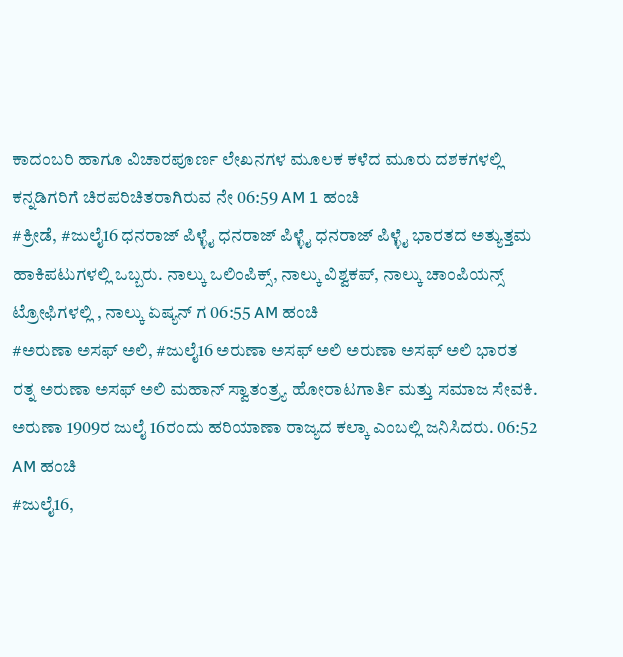ಕಾದಂಬರಿ ಹಾಗೂ ವಿಚಾರಪೂರ್ಣ ಲೇಖನಗಳ ಮೂಲಕ ಕಳೆದ ಮೂರು ದಶಕಗಳಲ್ಲಿ ಕನ್ನಡಿಗರಿಗೆ ಚಿರಪರಿಚಿತರಾಗಿರುವ ನೇ 06:59 AM 1 ಹಂಚಿ
#ಕ್ರೀಡೆ, #ಜುಲೈ16 ಧನರಾಜ್ ಪಿಳ್ಳೈ ಧನರಾಜ್ ಪಿಳ್ಳೈ ಧನರಾಜ್ ಪಿಳ್ಳೈ ಭಾರತದ ಅತ್ಯುತ್ತಮ ಹಾಕಿಪಟುಗಳಲ್ಲಿ ಒಬ್ಬರು. ನಾಲ್ಕು ಒಲಿಂಪಿಕ್ಸ್, ನಾಲ್ಕು ವಿಶ್ವಕಪ್, ನಾಲ್ಕು ಚಾಂಪಿಯನ್ಸ್ ಟ್ರೋಫಿಗಳಲ್ಲಿ , ನಾಲ್ಕು ಏಷ್ಯನ್ ಗ 06:55 AM ಹಂಚಿ
#ಅರುಣಾ ಅಸಫ್ ಅಲಿ, #ಜುಲೈ16 ಅರುಣಾ ಅಸಫ್ ಅಲಿ ಅರುಣಾ ಅಸಫ್ ಅಲಿ ಭಾರತ ರತ್ನ ಅರುಣಾ ಅಸಫ್ ಅಲಿ ಮಹಾನ್ ಸ್ವಾತಂತ್ರ್ಯ ಹೋರಾಟಗಾರ್ತಿ ಮತ್ತು ಸಮಾಜ ಸೇವಕಿ. ಅರುಣಾ 1909ರ ಜುಲೈ 16ರಂದು ಹರಿಯಾಣಾ ರಾಜ್ಯದ ಕಲ್ಕಾ ಎಂಬಲ್ಲಿ ಜನಿಸಿದರು. 06:52 AM ಹಂಚಿ
#ಜುಲೈ16,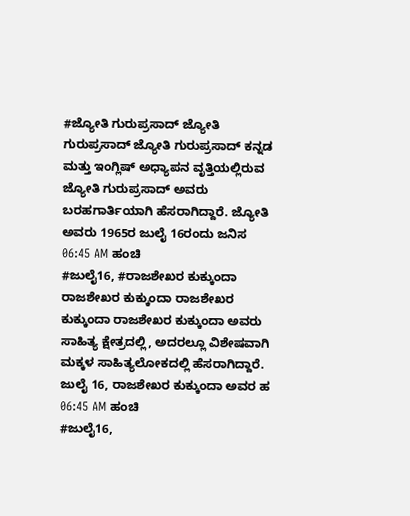#ಜ್ಯೋತಿ ಗುರುಪ್ರಸಾದ್ ಜ್ಯೋತಿ ಗುರುಪ್ರಸಾದ್ ಜ್ಯೋತಿ ಗುರುಪ್ರಸಾದ್ ಕನ್ನಡ ಮತ್ತು ಇಂಗ್ಲಿಷ್ ಅಧ್ಯಾಪನ ವೃತ್ತಿಯಲ್ಲಿರುವ ಜ್ಯೋತಿ ಗುರುಪ್ರಸಾದ್ ಅವರು ಬರಹಗಾರ್ತಿಯಾಗಿ ಹೆಸರಾಗಿದ್ದಾರೆ. ಜ್ಯೋತಿ ಅವರು 1965ರ ಜುಲೈ 16ರಂದು ಜನಿಸ 06:45 AM ಹಂಚಿ
#ಜುಲೈ16, #ರಾಜಶೇಖರ ಕುಕ್ಕುಂದಾ ರಾಜಶೇಖರ ಕುಕ್ಕುಂದಾ ರಾಜಶೇಖರ ಕುಕ್ಕುಂದಾ ರಾಜಶೇಖರ ಕುಕ್ಕುಂದಾ ಅವರು ಸಾಹಿತ್ಯ ಕ್ಷೇತ್ರದಲ್ಲಿ, ಅದರಲ್ಲೂ ವಿಶೇಷವಾಗಿ ಮಕ್ಕಳ ಸಾಹಿತ್ಯಲೋಕದಲ್ಲಿ ಹೆಸರಾಗಿದ್ದಾರೆ. ಜುಲೈ 16, ರಾಜಶೇಖರ ಕುಕ್ಕುಂದಾ ಅವರ ಹ 06:45 AM ಹಂಚಿ
#ಜುಲೈ16,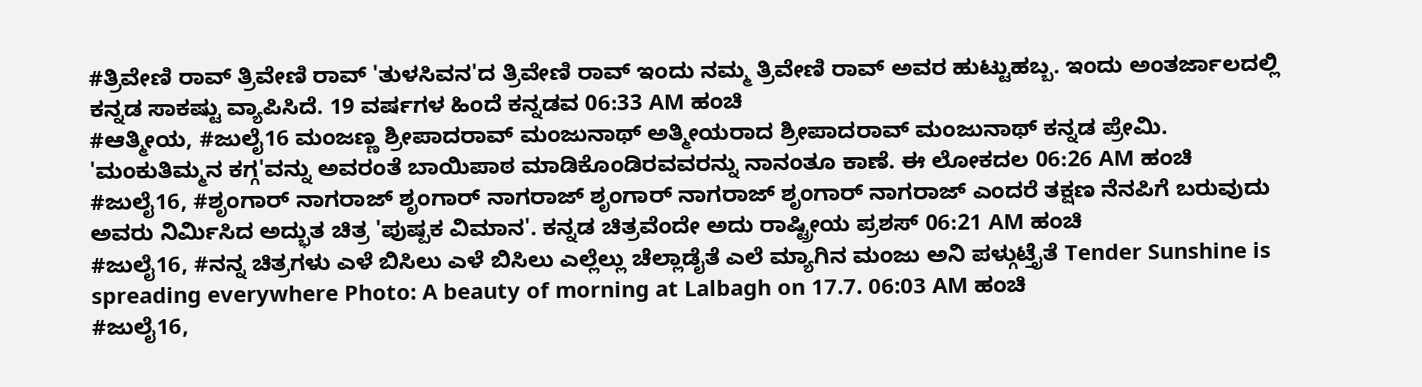#ತ್ರಿವೇಣಿ ರಾವ್ ತ್ರಿವೇಣಿ ರಾವ್ 'ತುಳಸಿವನ'ದ ತ್ರಿವೇಣಿ ರಾವ್ ಇಂದು ನಮ್ಮ ತ್ರಿವೇಣಿ ರಾವ್ ಅವರ ಹುಟ್ಟುಹಬ್ಬ. ಇಂದು ಅಂತರ್ಜಾಲದಲ್ಲಿ ಕನ್ನಡ ಸಾಕಷ್ಟು ವ್ಯಾಪಿಸಿದೆ. 19 ವರ್ಷಗಳ ಹಿಂದೆ ಕನ್ನಡವ 06:33 AM ಹಂಚಿ
#ಆತ್ಮೀಯ, #ಜುಲೈ16 ಮಂಜಣ್ಣ ಶ್ರೀಪಾದರಾವ್ ಮಂಜುನಾಥ್ ಅತ್ಮೀಯರಾದ ಶ್ರೀಪಾದರಾವ್ ಮಂಜುನಾಥ್ ಕನ್ನಡ ಪ್ರೇಮಿ. 'ಮಂಕುತಿಮ್ಮನ ಕಗ್ಗ'ವನ್ನು ಅವರಂತೆ ಬಾಯಿಪಾಠ ಮಾಡಿಕೊಂಡಿರವವರನ್ನು ನಾನಂತೂ ಕಾಣೆ. ಈ ಲೋಕದಲ 06:26 AM ಹಂಚಿ
#ಜುಲೈ16, #ಶೃಂಗಾರ್ ನಾಗರಾಜ್ ಶೃಂಗಾರ್ ನಾಗರಾಜ್ ಶೃಂಗಾರ್ ನಾಗರಾಜ್ ಶೃಂಗಾರ್ ನಾಗರಾಜ್ ಎಂದರೆ ತಕ್ಷಣ ನೆನಪಿಗೆ ಬರುವುದು ಅವರು ನಿರ್ಮಿಸಿದ ಅದ್ಭುತ ಚಿತ್ರ 'ಪುಷ್ಪಕ ವಿಮಾನ'. ಕನ್ನಡ ಚಿತ್ರವೆಂದೇ ಅದು ರಾಷ್ಟ್ರೀಯ ಪ್ರಶಸ್ 06:21 AM ಹಂಚಿ
#ಜುಲೈ16, #ನನ್ನ ಚಿತ್ರಗಳು ಎಳೆ ಬಿಸಿಲು ಎಳೆ ಬಿಸಿಲು ಎಲ್ಲೆಲ್ಲು ಚೆಲ್ಲಾಡೈತೆ ಎಲೆ ಮ್ಯಾಗಿನ ಮಂಜು ಅನಿ ಪಳ್ಗುಟ್ತೈತೆ Tender Sunshine is spreading everywhere Photo: A beauty of morning at Lalbagh on 17.7. 06:03 AM ಹಂಚಿ
#ಜುಲೈ16,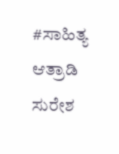#ಸಾಹಿತ್ಯ ಆತ್ರಾಡಿ ಸುರೇಶ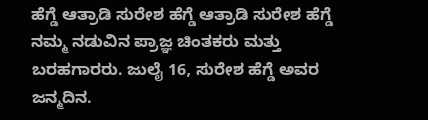ಹೆಗ್ಡೆ ಆತ್ರಾಡಿ ಸುರೇಶ ಹೆಗ್ಡೆ ಆತ್ರಾಡಿ ಸುರೇಶ ಹೆಗ್ಡೆ ನಮ್ಮ ನಡುವಿನ ಪ್ರಾಜ್ಞ ಚಿಂತಕರು ಮತ್ತು ಬರಹಗಾರರು. ಜುಲೈ 16, ಸುರೇಶ ಹೆಗ್ಡೆ ಅವರ ಜನ್ಮದಿನ.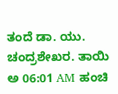ತಂದೆ ಡಾ. ಯು. ಚಂದ್ರಶೇಖರ. ತಾಯಿ ಅ 06:01 AM ಹಂಚಿ